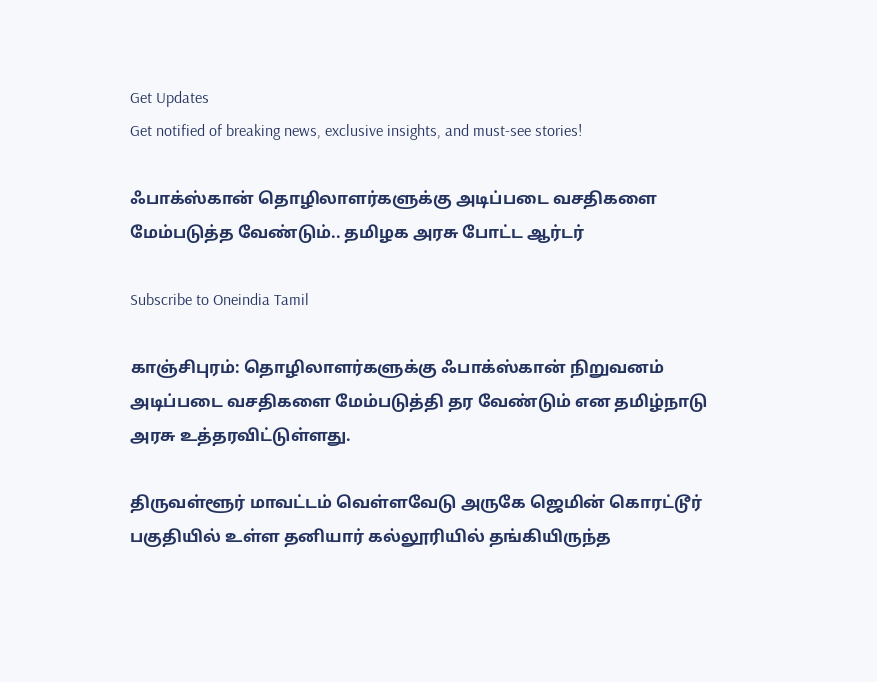Get Updates
Get notified of breaking news, exclusive insights, and must-see stories!

ஃபாக்ஸ்கான் தொழிலாளர்களுக்கு அடிப்படை வசதிகளை மேம்படுத்த வேண்டும்.. தமிழக அரசு போட்ட ஆர்டர்

Subscribe to Oneindia Tamil

காஞ்சிபுரம்: தொழிலாளர்களுக்கு ஃபாக்ஸ்கான் நிறுவனம் அடிப்படை வசதிகளை மேம்படுத்தி தர வேண்டும் என தமிழ்நாடு அரசு உத்தரவிட்டுள்ளது.

திருவள்ளூர் மாவட்டம் வெள்ளவேடு அருகே ஜெமின் கொரட்டூர் பகுதியில் உள்ள தனியார் கல்லூரியில் தங்கியிருந்த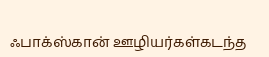ஃபாக்ஸ்கான் ஊழியர்கள்கடந்த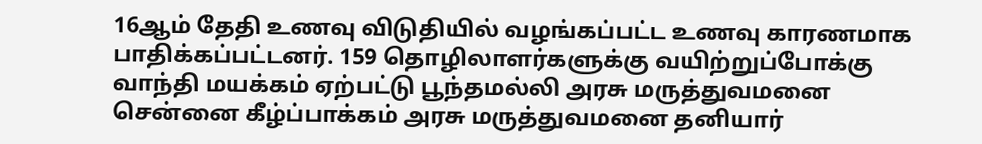16ஆம் தேதி உணவு விடுதியில் வழங்கப்பட்ட உணவு காரணமாக பாதிக்கப்பட்டனர். 159 தொழிலாளர்களுக்கு வயிற்றுப்போக்கு வாந்தி மயக்கம் ஏற்பட்டு பூந்தமல்லி அரசு மருத்துவமனை சென்னை கீழ்ப்பாக்கம் அரசு மருத்துவமனை தனியார்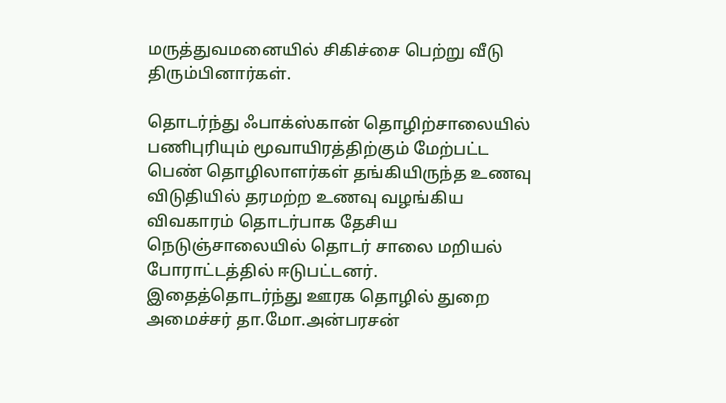மருத்துவமனையில் சிகிச்சை பெற்று வீடு திரும்பினார்கள்.

தொடர்ந்து ஃபாக்ஸ்கான் தொழிற்சாலையில் பணிபுரியும் மூவாயிரத்திற்கும் மேற்பட்ட பெண் தொழிலாளர்கள் தங்கியிருந்த உணவு விடுதியில் தரமற்ற உணவு வழங்கிய விவகாரம் தொடர்பாக தேசிய நெடுஞ்சாலையில் தொடர் சாலை மறியல் போராட்டத்தில் ஈடுபட்டனர். இதைத்தொடர்ந்து ஊரக தொழில் துறை அமைச்சர் தா.மோ.அன்பரசன்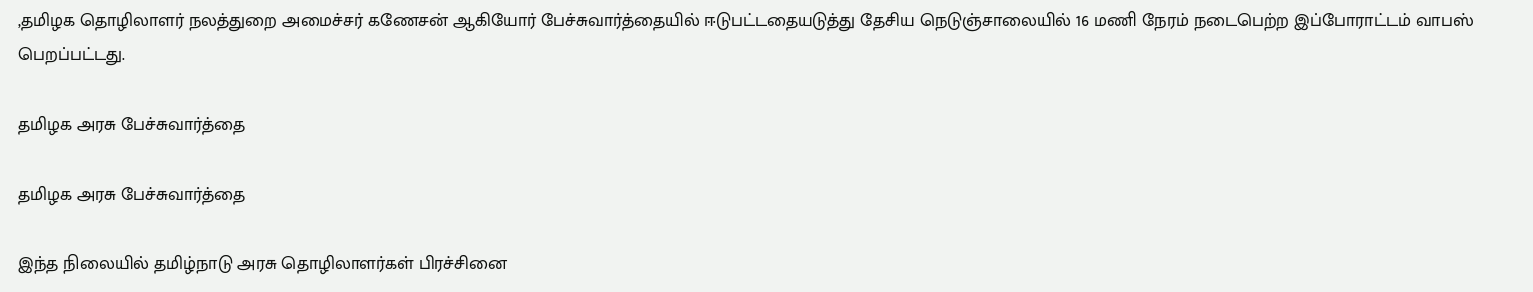,தமிழக தொழிலாளர் நலத்துறை அமைச்சர் கணேசன் ஆகியோர் பேச்சுவார்த்தையில் ஈடுபட்டதையடுத்து தேசிய நெடுஞ்சாலையில் 16 மணி நேரம் நடைபெற்ற இப்போராட்டம் வாபஸ் பெறப்பட்டது.

தமிழக அரசு பேச்சுவார்த்தை

தமிழக அரசு பேச்சுவார்த்தை

இந்த நிலையில் தமிழ்நாடு அரசு தொழிலாளர்கள் பிரச்சினை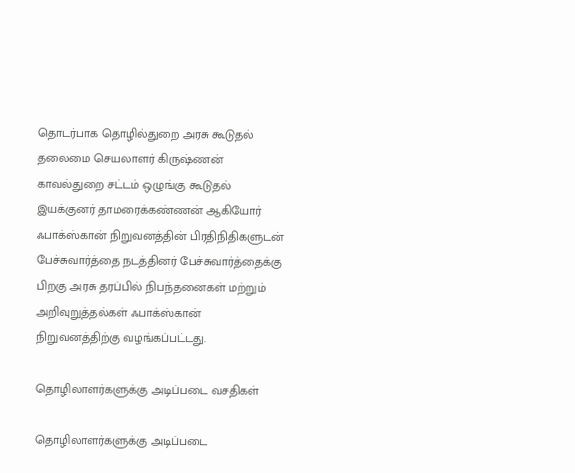தொடர்பாக தொழில்துறை அரசு கூடுதல் தலைமை செயலாளர் கிருஷ்ணன் காவல்துறை சட்டம் ஒழுங்கு கூடுதல் இயக்குனர் தாமரைக்கண்ணன் ஆகியோர் ஃபாக்ஸ்கான் நிறுவனத்தின் பிரதிநிதிகளுடன் பேச்சுவார்த்தை நடத்தினர் பேச்சுவார்த்தைக்கு பிறகு அரசு தரப்பில் நிபந்தனைகள் மற்றும் அறிவுறுத்தல்கள் ஃபாக்ஸ்கான் நிறுவனத்திற்கு வழங்கப்பட்டது.

தொழிலாளர்களுக்கு அடிப்படை வசதிகள்

தொழிலாளர்களுக்கு அடிப்படை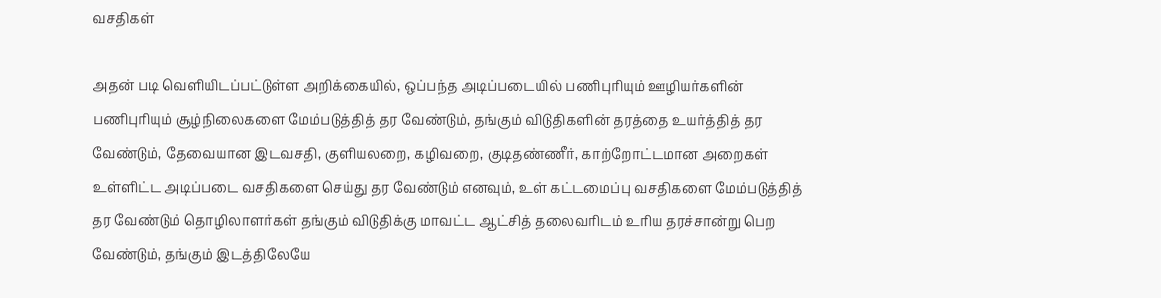வசதிகள்

அதன் படி வெளியிடப்பட்டுள்ள அறிக்கையில், ஒப்பந்த அடிப்படையில் பணிபுரியும் ஊழியர்களின் பணிபுரியும் சூழ்நிலைகளை மேம்படுத்தித் தர வேண்டும், தங்கும் விடுதிகளின் தரத்தை உயர்த்தித் தர வேண்டும், தேவையான இடவசதி, குளியலறை, கழிவறை, குடிதண்ணீர், காற்றோட்டமான அறைகள் உள்ளிட்ட அடிப்படை வசதிகளை செய்து தர வேண்டும் எனவும், உள் கட்டமைப்பு வசதிகளை மேம்படுத்தித் தர வேண்டும் தொழிலாளர்கள் தங்கும் விடுதிக்கு மாவட்ட ஆட்சித் தலைவரிடம் உரிய தரச்சான்று பெற வேண்டும், தங்கும் இடத்திலேயே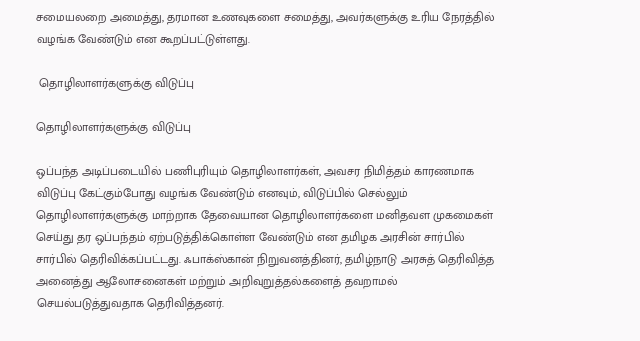சமையலறை அமைத்து, தரமான உணவுகளை சமைத்து, அவர்களுக்கு உரிய நேரத்தில் வழங்க வேண்டும் என கூறப்பட்டுள்ளது.

 தொழிலாளர்களுக்கு விடுப்பு

தொழிலாளர்களுக்கு விடுப்பு

ஒப்பந்த அடிப்படையில் பணிபுரியும் தொழிலாளர்கள், அவசர நிமித்தம் காரணமாக விடுப்பு கேட்கும்போது வழங்க வேண்டும் எனவும், விடுப்பில் செல்லும் தொழிலாளர்களுக்கு மாற்றாக தேவையான தொழிலாளர்களை மனிதவள முகமைகள் செய்து தர ஒப்பந்தம் ஏற்படுத்திக்கொள்ள வேண்டும் என தமிழக அரசின் சார்பில் சார்பில் தெரிவிக்கப்பட்டது. ஃபாக்ஸ்கான் நிறுவனத்தினர், தமிழ்நாடு அரசுத் தெரிவித்த அனைத்து ஆலோசனைகள் மற்றும் அறிவுறுத்தல்களைத் தவறாமல் செயல்படுத்துவதாக தெரிவித்தனர்.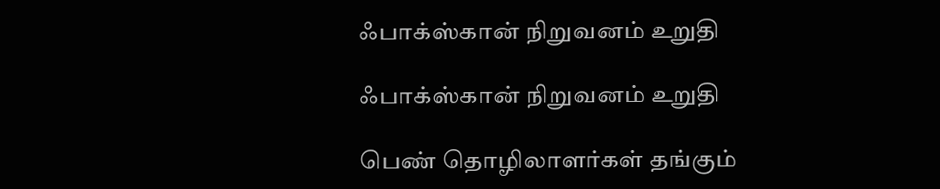ஃபாக்ஸ்கான் நிறுவனம் உறுதி

ஃபாக்ஸ்கான் நிறுவனம் உறுதி

பெண் தொழிலாளர்கள் தங்கும்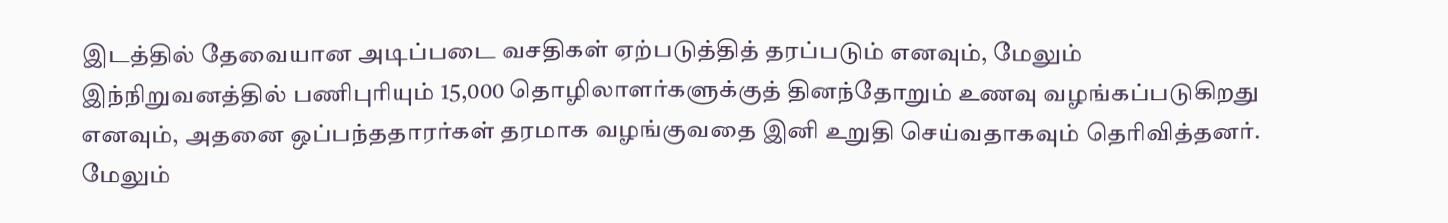இடத்தில் தேவையான அடிப்படை வசதிகள் ஏற்படுத்தித் தரப்படும் எனவும், மேலும் இந்நிறுவனத்தில் பணிபுரியும் 15,000 தொழிலாளர்களுக்குத் தினந்தோறும் உணவு வழங்கப்படுகிறது எனவும், அதனை ஒப்பந்ததாரர்கள் தரமாக வழங்குவதை இனி உறுதி செய்வதாகவும் தெரிவித்தனர். மேலும்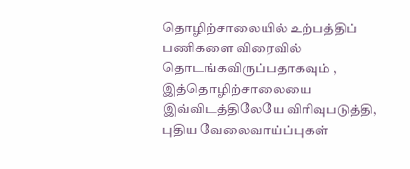தொழிற்சாலையில் உற்பத்திப் பணிகளை விரைவில் தொடங்கவிருப்பதாகவும் , இத்தொழிற்சாலையை இவ்விடத்திலேயே விரிவுபடுத்தி, புதிய வேலைவாய்ப்புகள்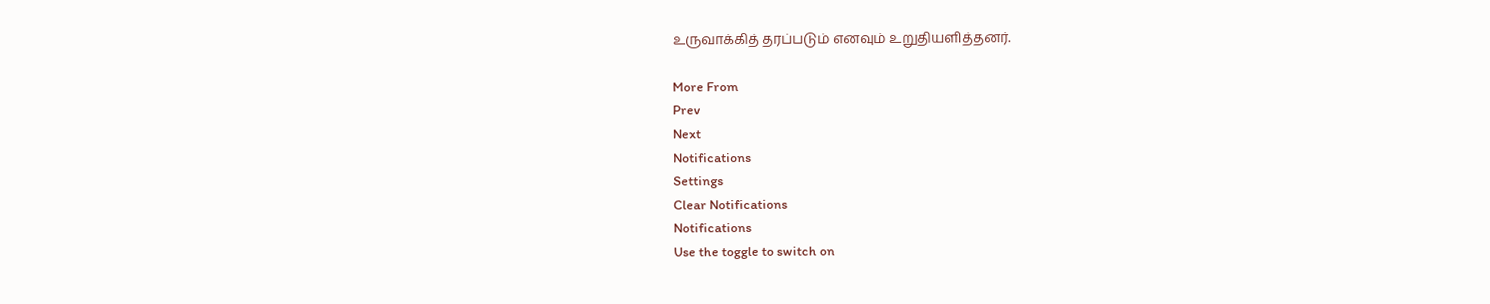உருவாக்கித் தரப்படும் எனவும் உறுதியளித்தனர்.

More From
Prev
Next
Notifications
Settings
Clear Notifications
Notifications
Use the toggle to switch on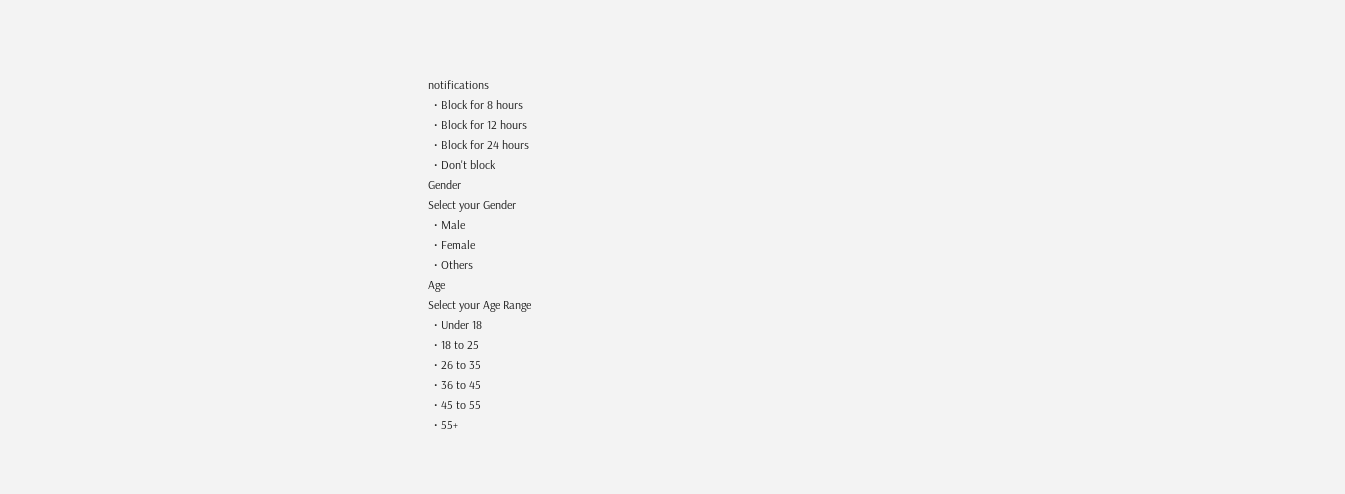notifications
  • Block for 8 hours
  • Block for 12 hours
  • Block for 24 hours
  • Don't block
Gender
Select your Gender
  • Male
  • Female
  • Others
Age
Select your Age Range
  • Under 18
  • 18 to 25
  • 26 to 35
  • 36 to 45
  • 45 to 55
  • 55+